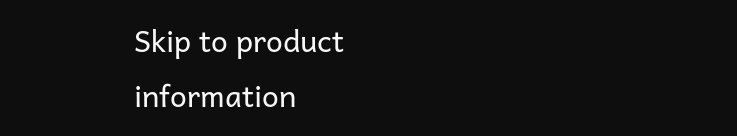Skip to product information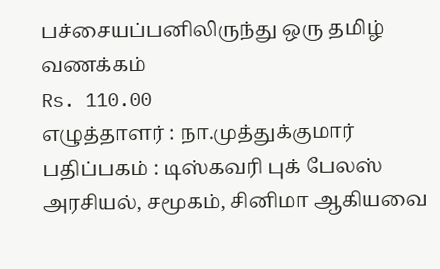பச்சையப்பனிலிருந்து ஒரு தமிழ் வணக்கம்
Rs. 110.00
எழுத்தாளர் : நா.முத்துக்குமார்
பதிப்பகம் : டிஸ்கவரி புக் பேலஸ்
அரசியல், சமூகம், சினிமா ஆகியவை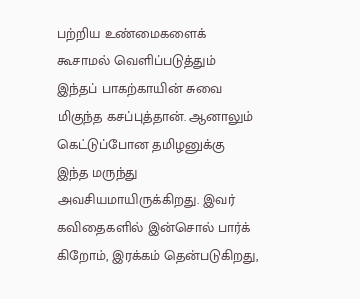பற்றிய உண்மைகளைக் கூசாமல் வெளிப்படுத்தும் இந்தப் பாகற்காயின் சுவை மிகுந்த கசப்புத்தான். ஆனாலும் கெட்டுப்போன தமிழனுக்கு இந்த மருந்து அவசியமாயிருக்கிறது. இவர் கவிதைகளில் இன்சொல் பார்க் கிறோம், இரக்கம் தென்படுகிறது,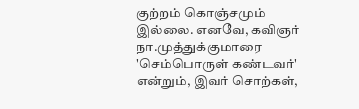குற்றம் கொஞ்சமும் இல்லை. எனவே, கவிஞர் நா.முத்துக்குமாரை 'செம்பொருள் கண்டவர்' என்றும், இவர் சொற்கள்,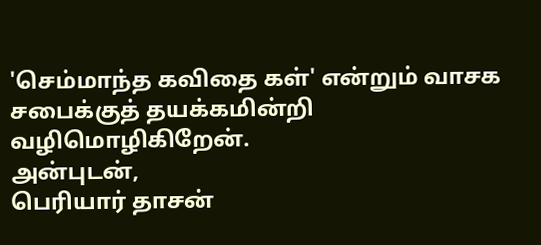'செம்மாந்த கவிதை கள்' என்றும் வாசக சபைக்குத் தயக்கமின்றி வழிமொழிகிறேன்.
அன்புடன்,
பெரியார் தாசன்